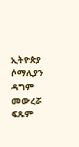ኢትዮጵያ ሶማሊያን ዳግም መውረሯ ፍጹም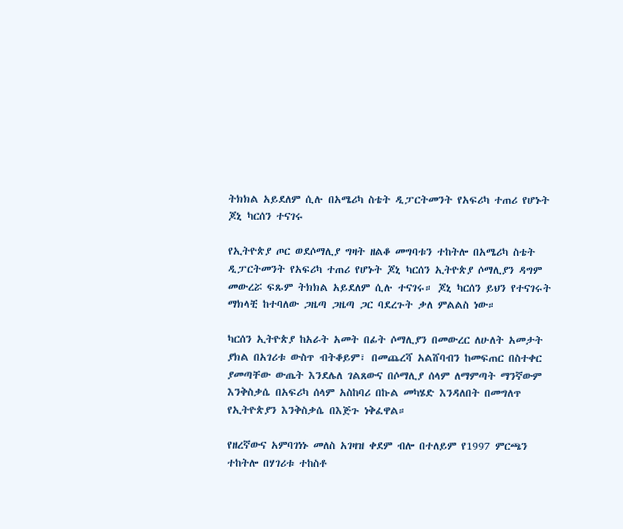ትክክል አይደለም ሲሉ በአሜሪካ ስቴት ዲፓርትመንት የአፍሪካ ተጠሪ የሆኑት ጆኒ ካርሰን ተናገሩ

የኢትዮጵያ ጦር ወደሶማሊያ ግዛት ዘልቆ መግባቱን ተከትሎ በአሜሪካ ስቴት ዲፓርትመንት የአፍሪካ ተጠሪ የሆኑት ጆኒ ካርሰን ኢትዮጵያ ሶማሊያን ዳግም መውረሯ ፍጹም ትክክል አይደለም ሲሉ ተናገሩ። ጆኒ ካርሰን ይህን የተናገሩት ማክላቺ ከተባለው ጋዜጣ ጋዜጣ ጋር ባደረጉት ቃለ ምልልስ ነው።

ካርሰን ኢትዮጵያ ከአራት አመት በፊት ሶማሊያን በመውረር ለሁለት አመታት ያክል በአገሪቱ ውስጥ ብትቆይም፣ በመጨረሻ አልሸባብን ከመፍጠር በስተቀር ያመጣቸው ውጤት እንደሌለ ገልጸውና በሶማሊያ ሰላም ለማምጣት ማንኛውም እንቅስቃሴ በአፍሪካ ሰላም አስከባሪ በኩል መካሄድ እንዳለበት በመግለጥ የኢትዮጵያን እንቅስቃሴ በእጅጉ ነቅፈዋል።

የዘረኛውና አምባገነኑ መለስ አገዛዝ ቀደም ብሎ በተለይም የ1997 ምርጫን ተከትሎ በሃገሪቱ ተከስቶ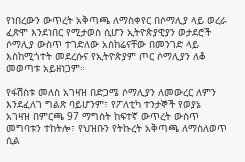የነበረውን ውጥረት አቅጣጫ ለማስቀየር በሶማሊያ ላይ ወረራ ፈጽሞ እንደነበር የሚታወስ ሲሆን ኢትዮጵያዊያን ወታደሮች ሶማሊያ ውስጥ ተገድለው አስከሬናቸው በመንገድ ላይ እስከሚጎተት መደረሱና የኢትዮጵያም ጦር ሶማሊያን ለቆ መወጣቱ አይዘነጋም።

የፋሽስቱ መለስ አገዛዝ በድጋሜ ሶማሊያን ለመውረር ለምን እንደፈለገ ግልጽ ባይሆንም፣ የፖለቲካ ተንታኞች የወያኔ አገዛዝ በምርጫ 97 ማግስት ከፍተኛ ውጥረት ውስጥ መግባቱን ተከትሎ፣ የህዝቡን የትኩረት አቅጣጫ ለማስለወጥ ሲል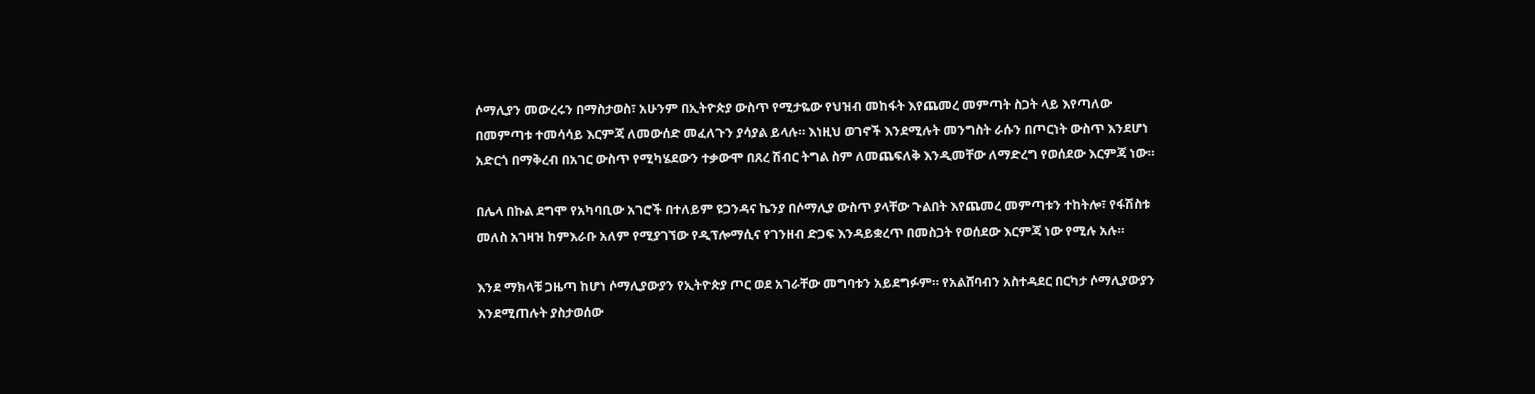ሶማሊያን መውረሩን በማስታወስ፣ አሁንም በኢትዮጵያ ውስጥ የሚታዬው የህዝብ መከፋት እየጨመረ መምጣት ስጋት ላይ እየጣለው በመምጣቱ ተመሳሳይ እርምጃ ለመውሰድ መፈለጉን ያሳያል ይላሉ። እነዚህ ወገኖች እንደሚሉት መንግስት ራሱን በጦርነት ውስጥ እንደሆነ አድርጎ በማቅረብ በአገር ውስጥ የሚካሄደውን ተቃውሞ በጸረ ሽብር ትግል ስም ለመጨፍለቅ እንዲመቸው ለማድረግ የወሰደው እርምጃ ነው።

በሌላ በኩል ደግሞ የአካባቢው አገሮች በተለይም ዩጋንዳና ኬንያ በሶማሊያ ውስጥ ያላቸው ጉልበት እየጨመረ መምጣቱን ተከትሎ፣ የፋሽስቱ መለስ አገዛዝ ከምእራቡ አለም የሚያገኘው የዲፕሎማሲና የገንዘብ ድጋፍ እንዳይቋረጥ በመስጋት የወሰደው እርምጃ ነው የሚሉ አሉ።

እንደ ማክላቹ ጋዜጣ ከሆነ ሶማሊያውያን የኢትዮጵያ ጦር ወደ አገራቸው መግባቱን አይደግፉም። የአልሸባብን አስተዳደር በርካታ ሶማሊያውያን እንደሚጠሉት ያስታወሰው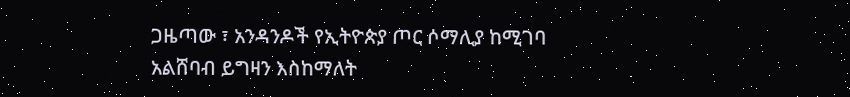ጋዜጣው ፣ አንዳንዶች የኢትዮጵያ ጦር ሶማሊያ ከሚገባ አልሸባብ ይግዛን እስከማለት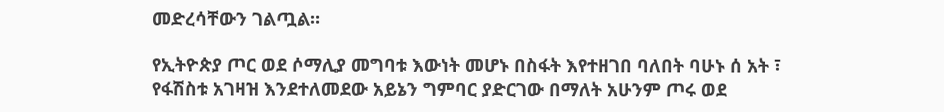መድረሳቸውን ገልጧል።

የኢትዮጵያ ጦር ወደ ሶማሊያ መግባቱ እውነት መሆኑ በስፋት እየተዘገበ ባለበት ባሁኑ ሰ አት ፣ የፋሽስቱ አገዛዝ እንደተለመደው አይኔን ግምባር ያድርገው በማለት አሁንም ጦሩ ወደ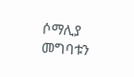ሶማሊያ መግባቱን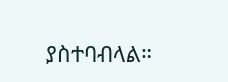ያስተባብላል።